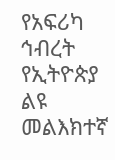የአፍሪካ ኅብረት የኢትዮጵያ ልዩ መልእክተኛ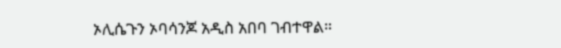ኦሊሴጉን ኦባሳንጆ አዲስ አበባ ገብተዋል።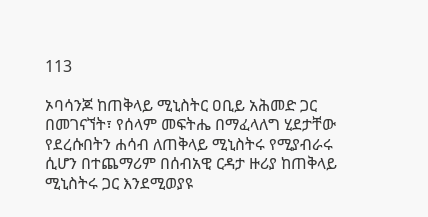113

ኦባሳንጆ ከጠቅላይ ሚኒስትር ዐቢይ አሕመድ ጋር በመገናኘት፣ የሰላም መፍትሔ በማፈላለግ ሂደታቸው የደረሱበትን ሐሳብ ለጠቅላይ ሚኒስትሩ የሚያብራሩ ሲሆን በተጨማሪም በሰብአዊ ርዳታ ዙሪያ ከጠቅላይ ሚኒስትሩ ጋር እንደሚወያዩ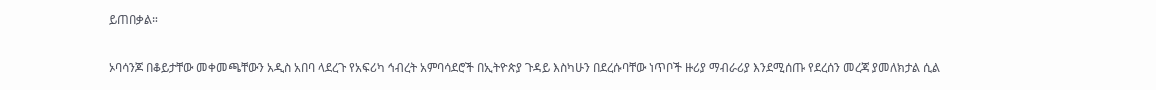ይጠበቃል።

ኦባሳንጆ በቆይታቸው መቀመጫቸውን አዲስ አበባ ላደረጉ የአፍሪካ ኅብረት አምባሳደሮች በኢትዮጵያ ጉዳይ እስካሁን በደረሱባቸው ነጥቦች ዙሪያ ማብራሪያ እንደሚሰጡ የደረሰን መረጃ ያመለክታል ሲል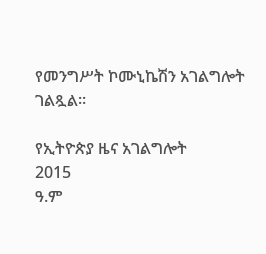የመንግሥት ኮሙኒኬሽን አገልግሎት ገልጿል።

የኢትዮጵያ ዜና አገልግሎት
2015
ዓ.ም